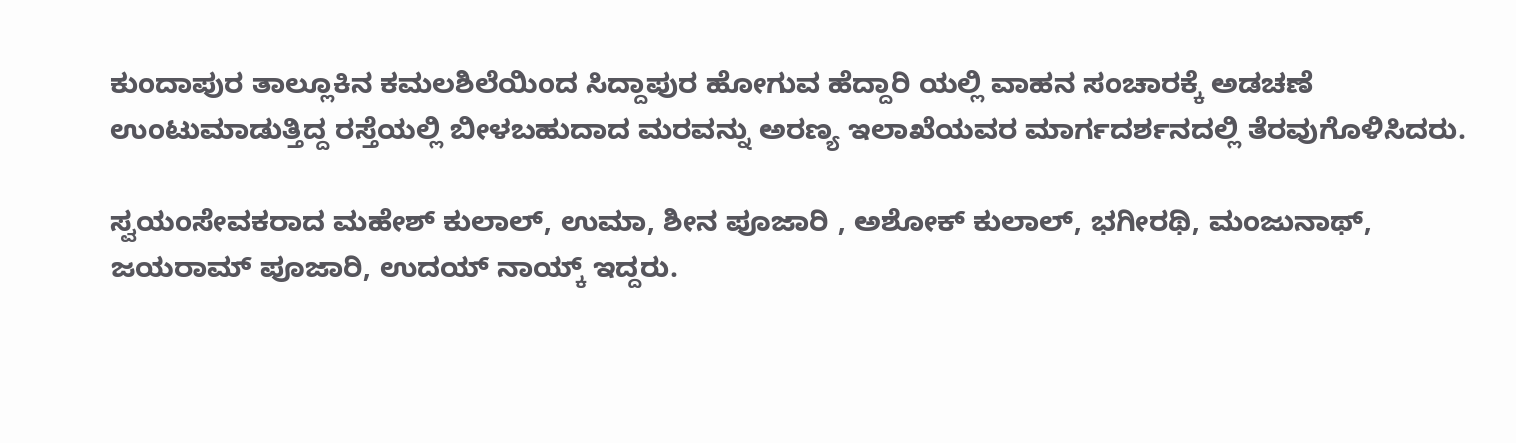ಕುಂದಾಪುರ ತಾಲ್ಲೂಕಿನ ಕಮಲಶಿಲೆಯಿಂದ ಸಿದ್ದಾಪುರ ಹೋಗುವ ಹೆದ್ದಾರಿ ಯಲ್ಲಿ ವಾಹನ ಸಂಚಾರಕ್ಕೆ ಅಡಚಣೆ ಉಂಟುಮಾಡುತ್ತಿದ್ದ ರಸ್ತೆಯಲ್ಲಿ ಬೀಳಬಹುದಾದ ಮರವನ್ನು ಅರಣ್ಯ ಇಲಾಖೆಯವರ ಮಾರ್ಗದರ್ಶನದಲ್ಲಿ ತೆರವುಗೊಳಿಸಿದರು.

ಸ್ವಯಂಸೇವಕರಾದ ಮಹೇಶ್ ಕುಲಾಲ್, ಉಮಾ, ಶೀನ ಪೂಜಾರಿ , ಅಶೋಕ್ ಕುಲಾಲ್, ಭಗೀರಥಿ, ಮಂಜುನಾಥ್, ಜಯರಾಮ್ ಪೂಜಾರಿ, ಉದಯ್ ನಾಯ್ಕ್ ಇದ್ದರು.